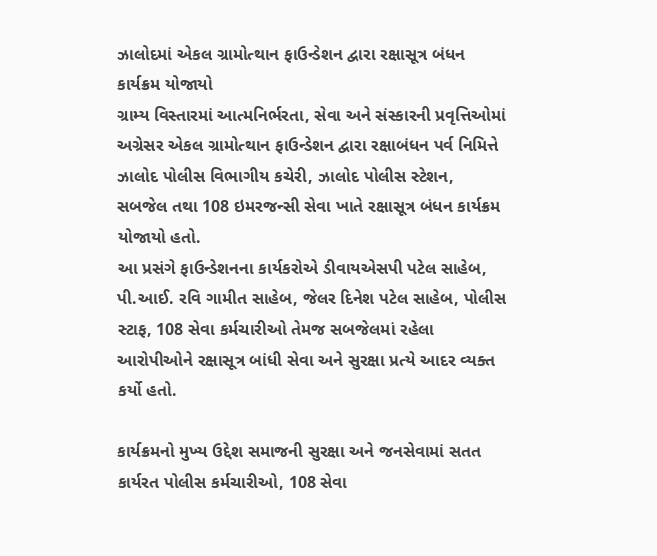ઝાલોદમાં એકલ ગ્રામોત્થાન ફાઉન્ડેશન દ્વારા રક્ષાસૂત્ર બંધન કાર્યક્રમ યોજાયો
ગ્રામ્ય વિસ્તારમાં આત્મનિર્ભરતા, સેવા અને સંસ્કારની પ્રવૃત્તિઓમાં અગ્રેસર એકલ ગ્રામોત્થાન ફાઉન્ડેશન દ્વારા રક્ષાબંધન પર્વ નિમિત્તે ઝાલોદ પોલીસ વિભાગીય કચેરી, ઝાલોદ પોલીસ સ્ટેશન, સબજેલ તથા 108 ઇમરજન્સી સેવા ખાતે રક્ષાસૂત્ર બંધન કાર્યક્રમ યોજાયો હતો.
આ પ્રસંગે ફાઉન્ડેશનના કાર્યકરોએ ડીવાયએસપી પટેલ સાહેબ, પી.આઈ. રવિ ગામીત સાહેબ, જેલર દિનેશ પટેલ સાહેબ, પોલીસ સ્ટાફ, 108 સેવા કર્મચારીઓ તેમજ સબજેલમાં રહેલા આરોપીઓને રક્ષાસૂત્ર બાંધી સેવા અને સુરક્ષા પ્રત્યે આદર વ્યક્ત કર્યો હતો.

કાર્યક્રમનો મુખ્ય ઉદ્દેશ સમાજની સુરક્ષા અને જનસેવામાં સતત કાર્યરત પોલીસ કર્મચારીઓ, 108 સેવા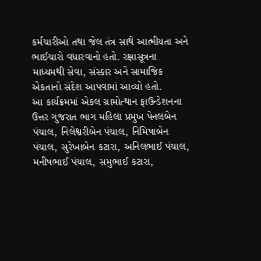કર્મચારીઓ તથા જેલ તંત્ર સાથે આત્મીયતા અને ભાઈચારો વધારવાનો હતો. રક્ષાસૂત્રના માધ્યમથી સેવા, સંસ્કાર અને સામાજિક એકતાનો સંદેશ આપવામાં આવ્યો હતો.
આ કાર્યક્રમમાં એકલ ગ્રામોત્થાન ફાઉન્ડેશનના ઉત્તર ગુજરાત ભાગ મહિલા પ્રમુખ પેનલબેન પંચાલ, નિલેશ્વરીબેન પંચાલ, નિમિષાબેન પંચાલ, સુરેખાબેન કટારા, અનિલભાઈ પંચાલ, મનીષભાઈ પંચાલ, સમુભાઈ કટારા,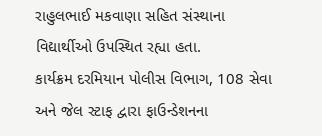રાહુલભાઈ મકવાણા સહિત સંસ્થાના વિદ્યાર્થીઓ ઉપસ્થિત રહ્યા હતા.
કાર્યક્રમ દરમિયાન પોલીસ વિભાગ, 108 સેવા અને જેલ સ્ટાફ દ્વારા ફાઉન્ડેશનના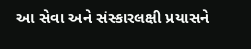આ સેવા અને સંસ્કારલક્ષી પ્રયાસને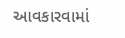આવકારવામાં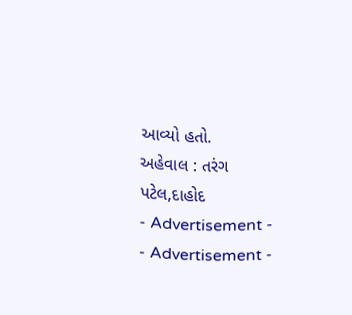આવ્યો હતો.
અહેવાલ : તરંગ પટેલ,દાહોદ
- Advertisement -
- Advertisement -